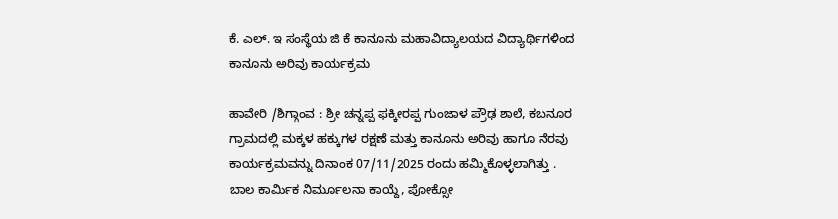ಕೆ. ಎಲ್. ಇ ಸಂಸ್ಥೆಯ ಜಿ ಕೆ ಕಾನೂನು ಮಹಾವಿದ್ಯಾಲಯದ ವಿದ್ಯಾರ್ಥಿಗಳಿಂದ ಕಾನೂನು ಅರಿವು ಕಾರ್ಯಕ್ರಮ

ಹಾವೇರಿ /ಶಿಗ್ಗಾಂವ : ಶ್ರೀ ಚನ್ನಪ್ಪ ಫಕ್ಕೀರಪ್ಪ ಗುಂಜಾಳ ಪ್ರೌಢ ಶಾಲೆ, ಕಬನೂರ ಗ್ರಾಮದಲ್ಲಿ ಮಕ್ಕಳ ಹಕ್ಕುಗಳ ರಕ್ಷಣೆ ಮತ್ತು ಕಾನೂನು ಅರಿವು ಹಾಗೂ ನೆರವು ಕಾರ್ಯಕ್ರಮವನ್ನು ದಿನಾಂಕ 07/11/2025 ರಂದು ಹಮ್ಮಿಕೊಳ್ಳಲಾಗಿತ್ತು . ಬಾಲ ಕಾರ್ಮಿಕ ನಿರ್ಮೂಲನಾ ಕಾಯ್ದೆ, ಪೋಕ್ಸೋ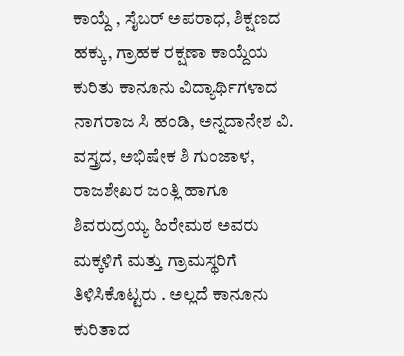ಕಾಯ್ದೆ , ಸೈಬರ್ ಅಪರಾಧ, ಶಿಕ್ಷಣದ ಹಕ್ಕು, ಗ್ರಾಹಕ ರಕ್ಷಣಾ ಕಾಯ್ದೆಯ ಕುರಿತು ಕಾನೂನು ವಿದ್ಯಾರ್ಥಿಗಳಾದ ನಾಗರಾಜ ಸಿ ಹಂಡಿ, ಅನ್ನದಾನೇಶ ವಿ. ವಸ್ತ್ರದ, ಅಭಿಷೇಕ ಶಿ ಗುಂಜಾಳ, ರಾಜಶೇಖರ ಜಂತ್ಲಿ ಹಾಗೂ ಶಿವರುದ್ರಯ್ಯ ಹಿರೇಮಠ ಅವರು ಮಕ್ಕಳಿಗೆ ಮತ್ತು ಗ್ರಾಮಸ್ಥರಿಗೆ ತಿಳಿಸಿಕೊಟ್ಟರು . ಅಲ್ಲದೆ ಕಾನೂನು ಕುರಿತಾದ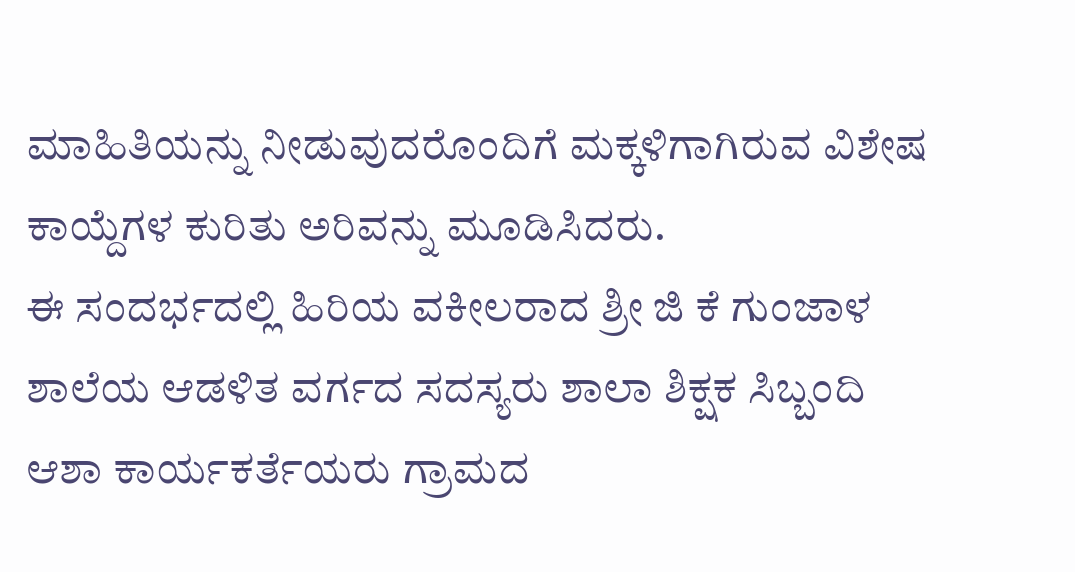ಮಾಹಿತಿಯನ್ನು ನೀಡುವುದರೊಂದಿಗೆ ಮಕ್ಕಳಿಗಾಗಿರುವ ವಿಶೇಷ ಕಾಯ್ದೆಗಳ ಕುರಿತು ಅರಿವನ್ನು ಮೂಡಿಸಿದರು.
ಈ ಸಂದರ್ಭದಲ್ಲಿ ಹಿರಿಯ ವಕೀಲರಾದ ಶ್ರೀ ಜಿ ಕೆ ಗುಂಜಾಳ ಶಾಲೆಯ ಆಡಳಿತ ವರ್ಗದ ಸದಸ್ಯರು ಶಾಲಾ ಶಿಕ್ಷಕ ಸಿಬ್ಬಂದಿ ಆಶಾ ಕಾರ್ಯಕರ್ತೆಯರು ಗ್ರಾಮದ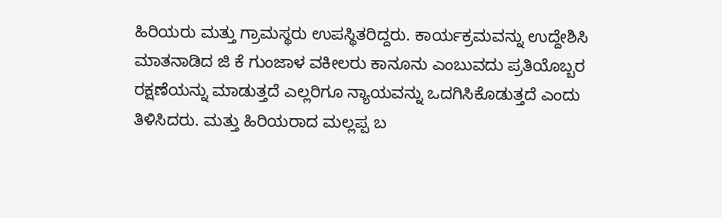ಹಿರಿಯರು ಮತ್ತು ಗ್ರಾಮಸ್ಥರು ಉಪಸ್ಥಿತರಿದ್ದರು. ಕಾರ್ಯಕ್ರಮವನ್ನು ಉದ್ದೇಶಿಸಿ ಮಾತನಾಡಿದ ಜಿ ಕೆ ಗುಂಜಾಳ ವಕೀಲರು ಕಾನೂನು ಎಂಬುವದು ಪ್ರತಿಯೊಬ್ಬರ ರಕ್ಷಣೆಯನ್ನು ಮಾಡುತ್ತದೆ ಎಲ್ಲರಿಗೂ ನ್ಯಾಯವನ್ನು ಒದಗಿಸಿಕೊಡುತ್ತದೆ ಎಂದು ತಿಳಿಸಿದರು. ಮತ್ತು ಹಿರಿಯರಾದ ಮಲ್ಲಪ್ಪ ಬ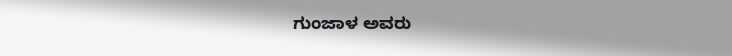ಗುಂಜಾಳ ಅವರು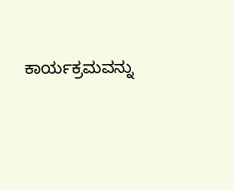ಕಾರ್ಯಕ್ರಮವನ್ನು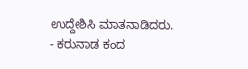ಉದ್ದೇಶಿಸಿ ಮಾತನಾಡಿದರು.
- ಕರುನಾಡ ಕಂದ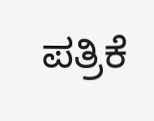ಪತ್ರಿಕೆ